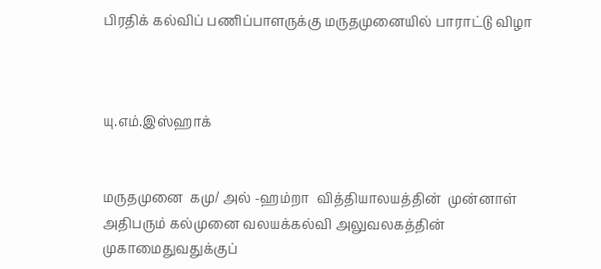பிரதிக் கல்விப் பணிப்பாளருக்கு மருதமுனையில் பாராட்டு விழா



யு.எம்.இஸ்ஹாக்


மருதமுனை  கமு/ அல் -ஹம்றா  வித்தியாலயத்தின்  முன்னாள் அதிபரும் கல்முனை வலயக்கல்வி அலுவலகத்தின்  முகாமைதுவதுக்குப்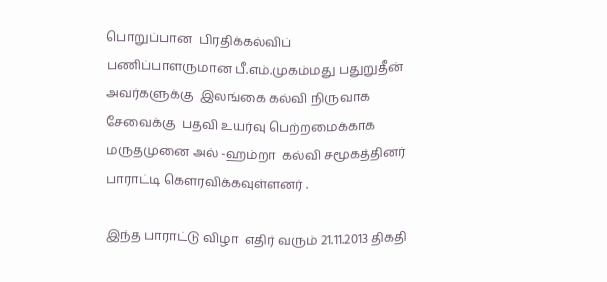பொறுப்பான  பிரதிக்கல்விப் பணிப்பாளருமான பீ.எம்.முகம்மது பதுறுதீன் அவர்களுக்கு  இலங்கை கல்வி நிருவாக சேவைக்கு  பதவி உயர்வு பெற்றமைக்காக  மருதமுனை அல் -ஹம்றா  கல்வி சமூகத்தினர் பாராட்டி கெளரவிக்கவுள்ளனர் .

இந்த பாராட்டு விழா  எதிர் வரும் 21.11.2013 திகதி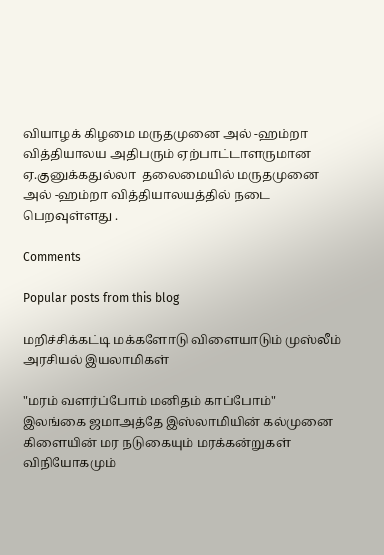வியாழக் கிழமை மருதமுனை அல் -ஹம்றா வித்தியாலய அதிபரும் ஏற்பாட்டாளருமான  ஏ.குனுக்கதுல்லா  தலைமையில் மருதமுனை அல் -ஹம்றா வித்தியாலயத்தில் நடை பெறவுள்ளது .

Comments

Popular posts from this blog

மறிச்சிக்கட்டி மக்களோடு விளையாடும் முஸ்லீம் அரசியல் இயலாமிகள்

"மரம் வளர்ப்போம் மனிதம் காப்போம்" இலங்கை ஜமாஅத்தே இஸ்லாமியின் கல்முனை கிளையின் மர நடுகையும் மரக்கன்றுகள் விநியோகமும்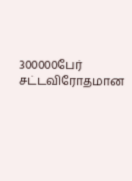300000பேர் சட்டவிரோதமான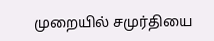முறையில் சமுர்தியை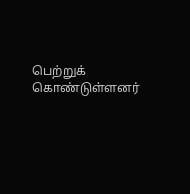பெற்றுக் கொண்டுள்ளனர்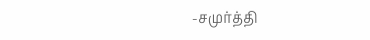-சமுர்த்தி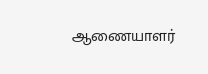ஆணையாளர்